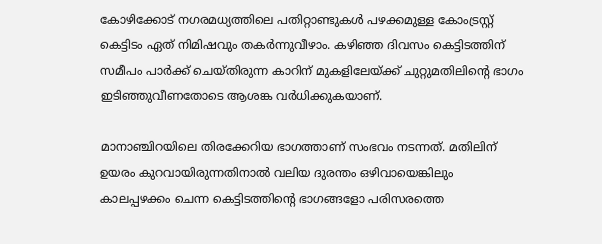കോഴിക്കോട് നഗരമധ്യത്തിലെ പതിറ്റാണ്ടുകൾ പഴക്കമുള്ള കോംട്രസ്റ്റ് കെട്ടിടം ഏത് നിമിഷവും തകർന്നുവീഴാം. കഴിഞ്ഞ ദിവസം കെട്ടിടത്തിന് സമീപം പാർക്ക് ചെയ്തിരുന്ന കാറിന് മുകളിലേയ്ക്ക് ചുറ്റുമതിലിന്റെ ഭാഗം ഇടിഞ്ഞുവീണതോടെ ആശങ്ക വര്‍ധിക്കുകയാണ്.

മാനാഞ്ചിറയിലെ തിരക്കേറിയ ഭാഗത്താണ് സംഭവം നടന്നത്. മതിലിന് ഉയരം കുറവായിരുന്നതിനാൽ വലിയ ദുരന്തം ഒഴിവായെങ്കിലും കാലപ്പഴക്കം ചെന്ന കെട്ടിടത്തിന്റെ ഭാഗങ്ങളോ പരിസരത്തെ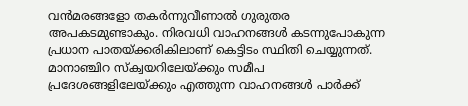വൻമരങ്ങളോ തകർന്നുവീണാൽ ഗുരുതര അപകടമുണ്ടാകും. നിരവധി വാഹനങ്ങൾ കടന്നുപോകുന്ന പ്രധാന പാതയ്ക്കരികിലാണ് കെട്ടിടം സ്ഥിതി ചെയ്യുന്നത്. മാനാഞ്ചിറ സ്ക്വയറിലേയ്ക്കും സമീപ പ്രദേശങ്ങളിലേയ്ക്കും എത്തുന്ന വാഹനങ്ങൾ പാർക്ക്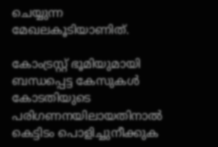ചെയ്യുന്ന മേഖലകൂടിയാണിത്.

കോംട്രസ്റ്റ് ഭൂമിയുമായി ബന്ധപ്പെട്ട കേസുകൾ കോടതിയുടെ പരിഗണനയിലായതിനാൽ കെട്ടിടം പൊളിച്ചുനീക്കുക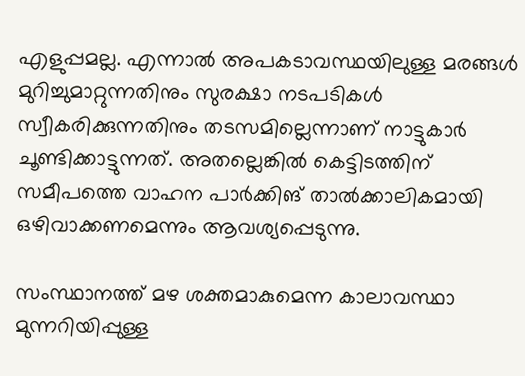എളുപ്പമല്ല. എന്നാൽ അപകടാവസ്ഥയിലുള്ള മരങ്ങൾ മുറിച്ചുമാറ്റുന്നതിനും സുരക്ഷാ നടപടികൾ സ്വീകരിക്കുന്നതിനും തടസമില്ലെന്നാണ് നാട്ടുകാർ ചൂണ്ടിക്കാട്ടുന്നത്. അതല്ലെങ്കിൽ കെട്ടിടത്തിന് സമീപത്തെ വാഹന പാർക്കിങ് താൽക്കാലികമായി ഒഴിവാക്കണമെന്നും ആവശ്യപ്പെടുന്നു.

സംസ്ഥാനത്ത് മഴ ശക്തമാകുമെന്ന കാലാവസ്ഥാ മുന്നറിയിപ്പുള്ള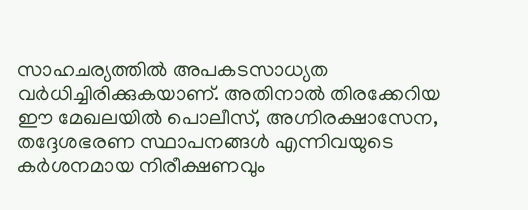സാഹചര്യത്തിൽ അപകടസാധ്യത വർധിച്ചിരിക്കുകയാണ്. അതിനാൽ തിരക്കേറിയ ഈ മേഖലയിൽ പൊലീസ്, അഗ്നിരക്ഷാസേന, തദ്ദേശഭരണ സ്ഥാപനങ്ങൾ എന്നിവയുടെ കർശനമായ നിരീക്ഷണവും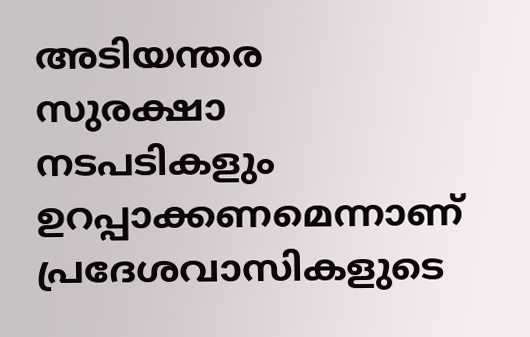അടിയന്തര സുരക്ഷാ നടപടികളും ഉറപ്പാക്കണമെന്നാണ് പ്രദേശവാസികളുടെ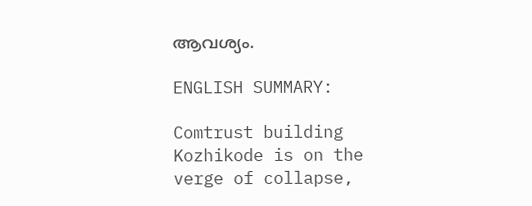ആവശ്യം.

ENGLISH SUMMARY:

Comtrust building Kozhikode is on the verge of collapse,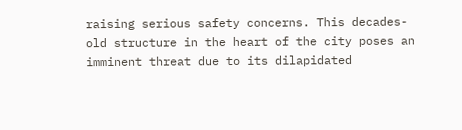raising serious safety concerns. This decades-old structure in the heart of the city poses an imminent threat due to its dilapidated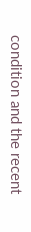condition and the recent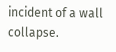incident of a wall collapse.